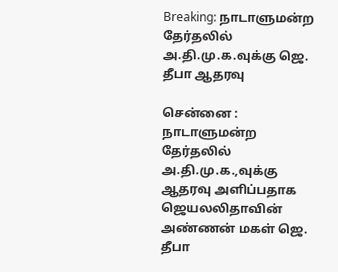Breaking: நாடாளுமன்ற தேர்தலில் அ.தி.மு.க.வுக்கு ஜெ. தீபா ஆதரவு

சென்னை : நாடாளுமன்ற தேர்தலில் அ.தி.மு.க.,வுக்கு ஆதரவு அளிப்பதாக ஜெயலலிதாவின் அண்ணன் மகள் ஜெ. தீபா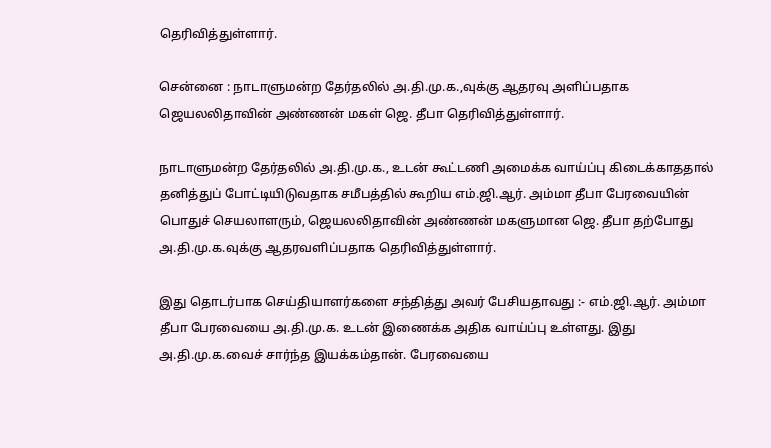தெரிவித்துள்ளார்.

சென்னை : நாடாளுமன்ற தேர்தலில் அ.தி.மு.க.,வுக்கு ஆதரவு அளிப்பதாக ஜெயலலிதாவின் அண்ணன் மகள் ஜெ. தீபா தெரிவித்துள்ளார்.

நாடாளுமன்ற தேர்தலில் அ.தி.மு.க., உடன் கூட்டணி அமைக்க வாய்ப்பு கிடைக்காததால் தனித்துப் போட்டியிடுவதாக சமீபத்தில் கூறிய எம்.ஜி.ஆர். அம்மா தீபா பேரவையின் பொதுச் செயலாளரும், ஜெயலலிதாவின் அண்ணன் மகளுமான ஜெ. தீபா தற்போது அ.தி.மு.க.வுக்கு ஆதரவளிப்பதாக தெரிவித்துள்ளார்.

இது தொடர்பாக செய்தியாளர்களை சந்தித்து அவர் பேசியதாவது :- எம்.ஜி.ஆர். அம்மா தீபா பேரவையை அ.தி.மு.க. உடன் இணைக்க அதிக வாய்ப்பு உள்ளது. இது அ.தி.மு.க.வைச் சார்ந்த இயக்கம்தான். பேரவையை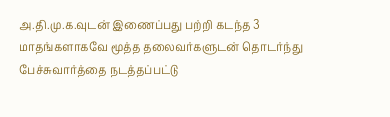அ.தி.மு.க.வுடன் இணைப்பது பற்றி கடந்த 3 மாதங்களாகவே மூத்த தலைவர்களுடன் தொடர்ந்து பேச்சுவார்த்தை நடத்தப்பட்டு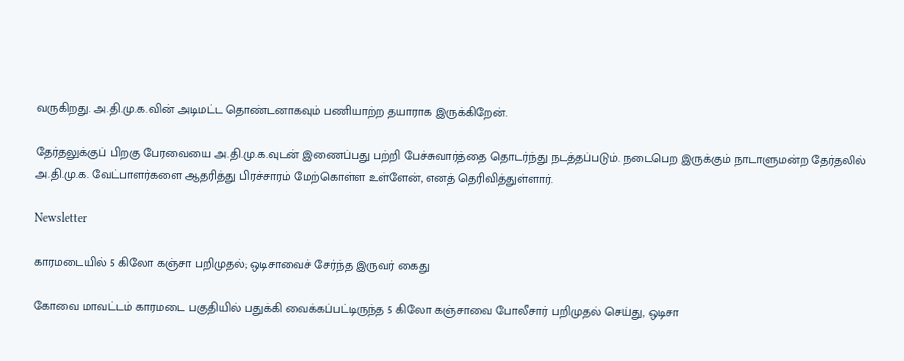வருகிறது. அ.தி.மு.க.வின் அடிமட்ட தொண்டனாகவும் பணியாற்ற தயாராக இருக்கிறேன்.

தேர்தலுக்குப் பிறகு பேரவையை அ.தி.மு.க.வுடன் இணைப்பது பற்றி பேச்சுவார்த்தை தொடர்ந்து நடத்தப்படும். நடைபெற இருக்கும் நாடாளுமன்ற தேர்தலில் அ.தி.மு.க. வேட்பாளர்களை ஆதரித்து பிரச்சாரம் மேற்கொள்ள உள்ளேன், எனத் தெரிவித்துள்ளார்.

Newsletter

காரமடையில் 5 கிலோ கஞ்சா பறிமுதல்; ஒடிசாவைச் சேர்ந்த இருவர் கைது

கோவை மாவட்டம் காரமடை பகுதியில் பதுக்கி வைக்கப்பட்டிருந்த 5 கிலோ கஞ்சாவை போலீசார் பறிமுதல் செய்து, ஒடிசா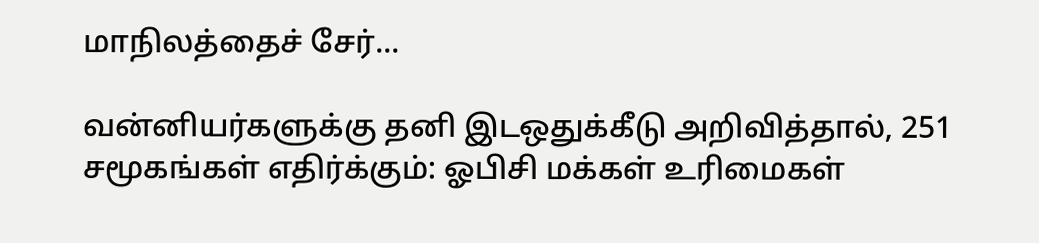மாநிலத்தைச் சேர்...

வன்னியர்களுக்கு தனி இடஒதுக்கீடு அறிவித்தால், 251 சமூகங்கள் எதிர்க்கும்: ஓபிசி மக்கள் உரிமைகள்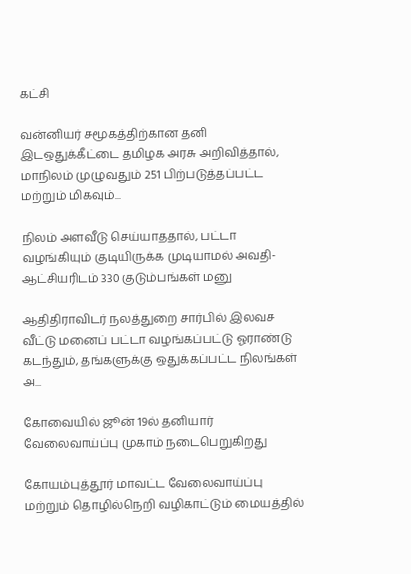கட்சி

வன்னியர் சமூகத்திற்கான தனி இடஒதுக்கீட்டை தமிழக அரசு அறிவித்தால், மாநிலம் முழுவதும் 251 பிற்படுத்தப்பட்ட மற்றும் மிகவும்...

நிலம் அளவீடு செய்யாததால், பட்டா வழங்கியும் குடியிருக்க முடியாமல் அவதி- ஆட்சியரிடம் 330 குடும்பங்கள் மனு

ஆதிதிராவிடர் நலத்துறை சார்பில் இலவச வீட்டு மனைப் பட்டா வழங்கப்பட்டு ஓராண்டு கடந்தும், தங்களுக்கு ஒதுக்கப்பட்ட நிலங்கள் அ...

கோவையில் ஜூன் 19ல் தனியார் வேலைவாய்ப்பு முகாம் நடைபெறுகிறது

கோயம்புத்தூர் மாவட்ட வேலைவாய்ப்பு மற்றும் தொழில்நெறி வழிகாட்டும் மையத்தில்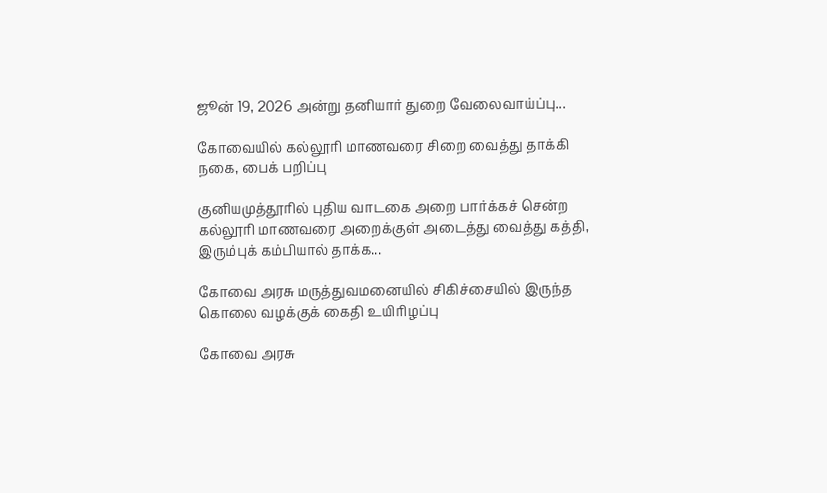ஜூன் 19, 2026 அன்று தனியார் துறை வேலைவாய்ப்பு...

கோவையில் கல்லூரி மாணவரை சிறை வைத்து தாக்கி நகை, பைக் பறிப்பு

குனியமுத்தூரில் புதிய வாடகை அறை பார்க்கச் சென்ற கல்லூரி மாணவரை அறைக்குள் அடைத்து வைத்து கத்தி, இரும்புக் கம்பியால் தாக்க...

கோவை அரசு மருத்துவமனையில் சிகிச்சையில் இருந்த கொலை வழக்குக் கைதி உயிரிழப்பு

கோவை அரசு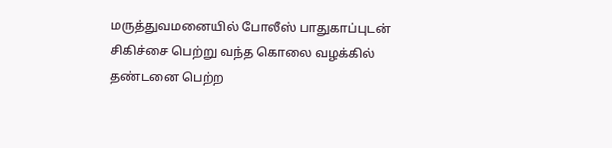மருத்துவமனையில் போலீஸ் பாதுகாப்புடன் சிகிச்சை பெற்று வந்த கொலை வழக்கில் தண்டனை பெற்ற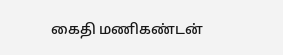கைதி மணிகண்டன்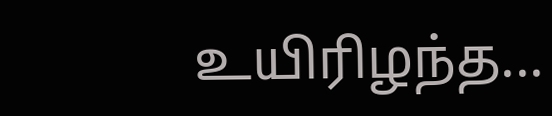உயிரிழந்த...